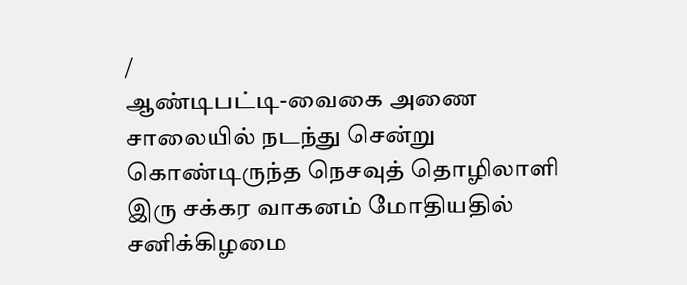/
ஆண்டிபட்டி-வைகை அணை சாலையில் நடந்து சென்று கொண்டிருந்த நெசவுத் தொழிலாளி இரு சக்கர வாகனம் மோதியதில் சனிக்கிழமை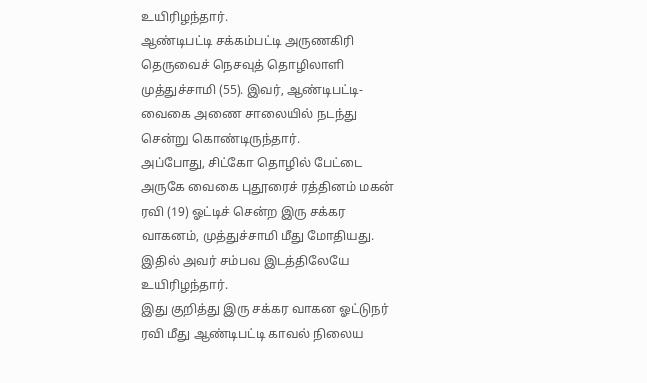உயிரிழந்தார்.
ஆண்டிபட்டி சக்கம்பட்டி அருணகிரி தெருவைச் நெசவுத் தொழிலாளி முத்துச்சாமி (55). இவர், ஆண்டிபட்டி-வைகை அணை சாலையில் நடந்து சென்று கொண்டிருந்தார்.
அப்போது, சிட்கோ தொழில் பேட்டை அருகே வைகை புதூரைச் ரத்தினம் மகன் ரவி (19) ஓட்டிச் சென்ற இரு சக்கர வாகனம், முத்துச்சாமி மீது மோதியது. இதில் அவர் சம்பவ இடத்திலேயே உயிரிழந்தார்.
இது குறித்து இரு சக்கர வாகன ஓட்டுநர் ரவி மீது ஆண்டிபட்டி காவல் நிலைய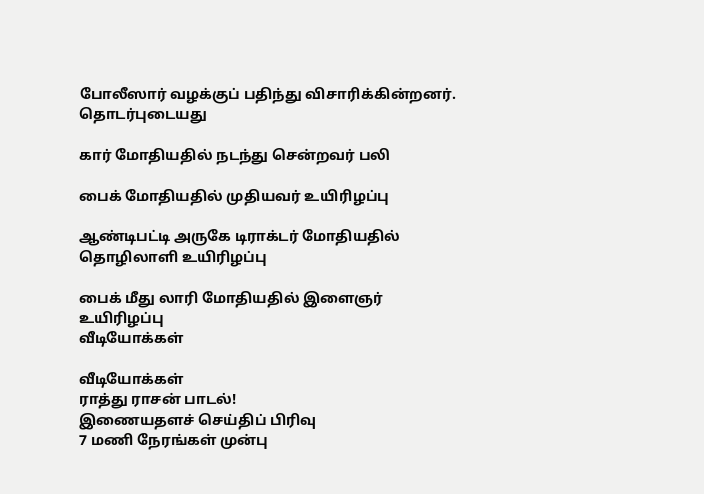போலீஸார் வழக்குப் பதிந்து விசாரிக்கின்றனர்.
தொடர்புடையது

கார் மோதியதில் நடந்து சென்றவர் பலி

பைக் மோதியதில் முதியவர் உயிரிழப்பு

ஆண்டிபட்டி அருகே டிராக்டர் மோதியதில் தொழிலாளி உயிரிழப்பு

பைக் மீது லாரி மோதியதில் இளைஞர் உயிரிழப்பு
வீடியோக்கள்

வீடியோக்கள்
ராத்து ராசன் பாடல்!
இணையதளச் செய்திப் பிரிவு
7 மணி நேரங்கள் முன்பு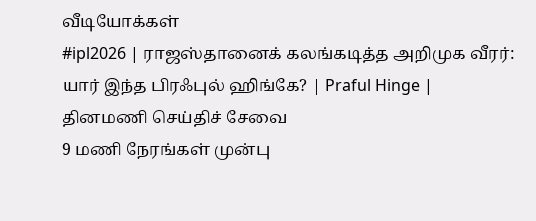வீடியோக்கள்
#ipl2026 | ராஜஸ்தானைக் கலங்கடித்த அறிமுக வீரர்: யார் இந்த பிரஃபுல் ஹிங்கே? | Praful Hinge |
தினமணி செய்திச் சேவை
9 மணி நேரங்கள் முன்பு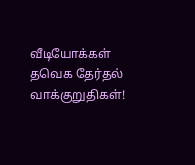வீடியோக்கள்
தவெக தேர்தல் வாக்குறுதிகள்!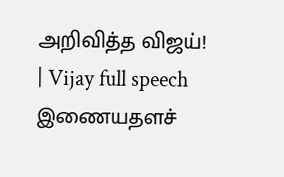அறிவித்த விஜய்! | Vijay full speech
இணையதளச்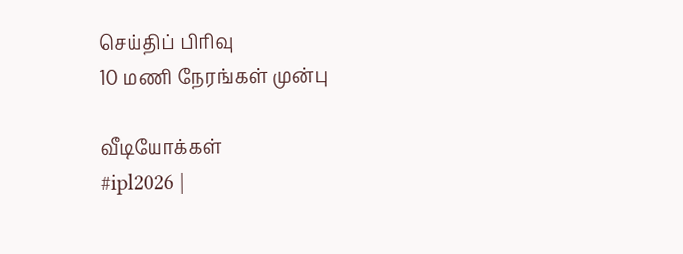செய்திப் பிரிவு
10 மணி நேரங்கள் முன்பு

வீடியோக்கள்
#ipl2026 |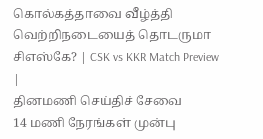கொல்கத்தாவை வீழ்த்தி வெற்றிநடையைத் தொடருமா சிஎஸ்கே? | CSK vs KKR Match Preview |
தினமணி செய்திச் சேவை
14 மணி நேரங்கள் முன்பு